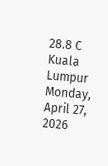28.8 C
Kuala Lumpur
Monday, April 27, 2026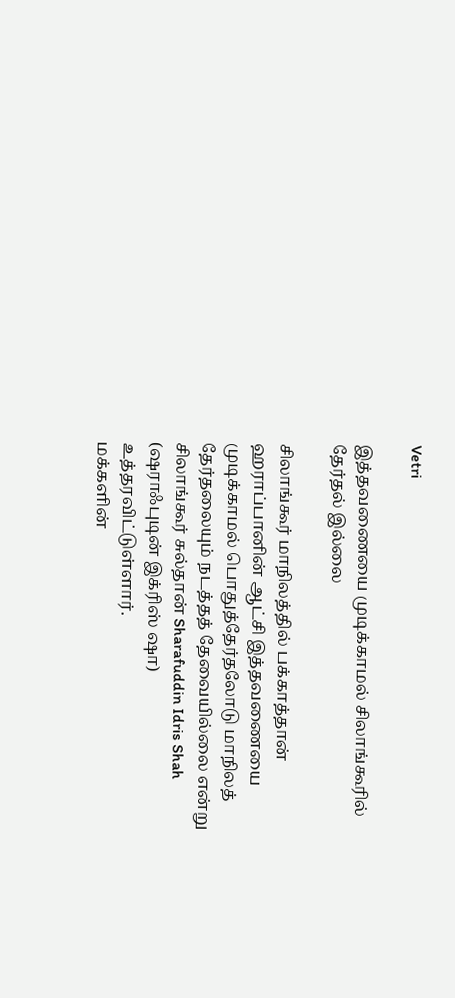Vetri

இத்தவணையை முடிக்காமல் சிலாங்கூரில் தேர்தல் இல்லை

சிலாங்கூர் மாநிலத்தில் பக்காத்தான் ஹராப்பானின் ஆட்சி இத்தவணையை முடிக்காமல் பொதுத்தேர்தலோடு மாநிலத் தேர்தலையும் நடத்தத் தேவையில்லை என்று சிலாங்கூர் சுல்தான் Sharafuddin Idris Shah (ஷராஃபுடின் இக்ரிஸ் ஷா) உத்தரவிட்டுள்ளார்.
மக்களின்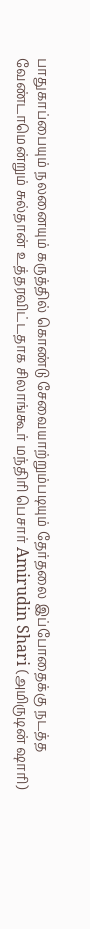பாதுகாப்பையும் நலனையும் கருத்தில் கொண்டு சேவையாற்றும்படியும் தேர்தலை இப்போதைக்கு நடத்த வேண்டாமென்றும் சுல்தான் உத்தரவிட்டதாக சிலாங்கூர் மந்திரி பெசார் Amirudin Shari (அமிருடின் ஷாரி)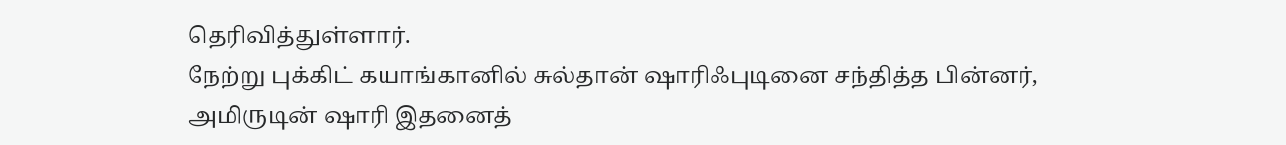தெரிவித்துள்ளார்.
நேற்று புக்கிட் கயாங்கானில் சுல்தான் ஷாரிஃபுடினை சந்தித்த பின்னர், அமிருடின் ஷாரி இதனைத்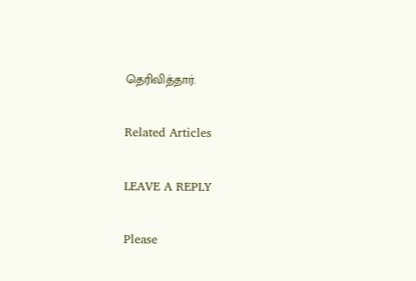தெரிவித்தார்.

Related Articles

LEAVE A REPLY

Please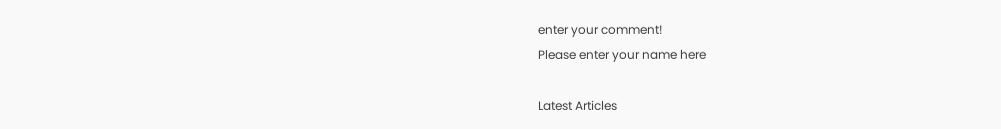enter your comment!
Please enter your name here

Latest Articles